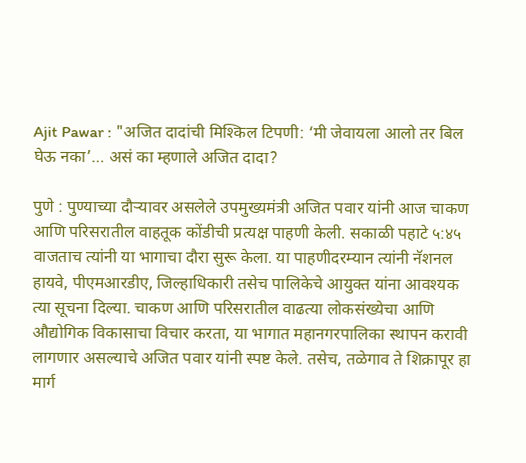Ajit Pawar : "अजित दादांची मिश्किल टिपणी: ‘मी जेवायला आलो तर बिल घेऊ नका’… असं का म्हणाले अजित दादा?

पुणे : पुण्याच्या दौऱ्यावर असलेले उपमुख्यमंत्री अजित पवार यांनी आज चाकण आणि परिसरातील वाहतूक कोंडीची प्रत्यक्ष पाहणी केली. सकाळी पहाटे ५:४५ वाजताच त्यांनी या भागाचा दौरा सुरू केला. या पाहणीदरम्यान त्यांनी नॅशनल हायवे, पीएमआरडीए, जिल्हाधिकारी तसेच पालिकेचे आयुक्त यांना आवश्यक त्या सूचना दिल्या. चाकण आणि परिसरातील वाढत्या लोकसंख्येचा आणि औद्योगिक विकासाचा विचार करता, या भागात महानगरपालिका स्थापन करावी लागणार असल्याचे अजित पवार यांनी स्पष्ट केले. तसेच, तळेगाव ते शिक्रापूर हा मार्ग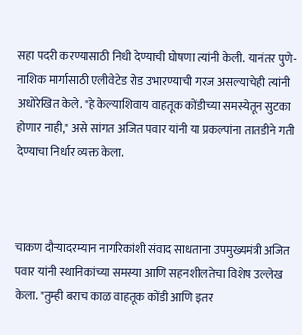सहा पदरी करण्यासाठी निधी देण्याची घोषणा त्यांनी केली. यानंतर पुणे-नाशिक मार्गासाठी एलीवेटेड रोड उभारण्याची गरज असल्याचेही त्यांनी अधोरेखित केले. "हे केल्याशिवाय वाहतूक कोंडीच्या समस्येतून सुटका होणार नाही," असे सांगत अजित पवार यांनी या प्रकल्पांना तातडीने गती देण्याचा निर्धार व्यक्त केला.



चाकण दौऱ्यादरम्यान नागरिकांशी संवाद साधताना उपमुख्यमंत्री अजित पवार यांनी स्थानिकांच्या समस्या आणि सहनशीलतेचा विशेष उल्लेख केला. "तुम्ही बराच काळ वाहतूक कोंडी आणि इतर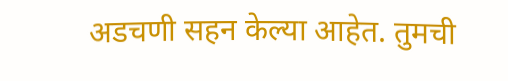अडचणी सहन केल्या आहेत. तुमची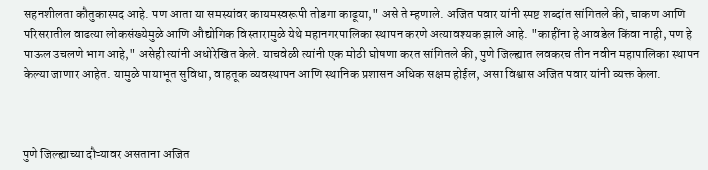सहनशीलता कौतुकास्पद आहे. पण आता या समस्यांवर कायमस्वरूपी तोडगा काढूया," असे ते म्हणाले. अजित पवार यांनी स्पष्ट शब्दांत सांगितले की, चाकण आणि परिसरातील वाढत्या लोकसंख्येमुळे आणि औद्योगिक विस्तारामुळे येथे महानगरपालिका स्थापन करणे अत्यावश्यक झाले आहे. "काहींना हे आवडेल किंवा नाही, पण हे पाऊल उचलणे भाग आहे," असेही त्यांनी अधोरेखित केले. याचवेळी त्यांनी एक मोठी घोषणा करत सांगितले की, पुणे जिल्ह्यात लवकरच तीन नवीन महापालिका स्थापन केल्या जाणार आहेत. यामुळे पायाभूत सुविधा, वाहतूक व्यवस्थापन आणि स्थानिक प्रशासन अधिक सक्षम होईल, असा विश्वास अजित पवार यांनी व्यक्त केला.



पुणे जिल्ह्याच्या दौऱ्यावर असताना अजित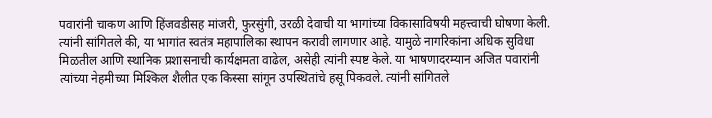पवारांनी चाकण आणि हिंजवडीसह मांजरी, फुरसुंगी, उरळी देवाची या भागांच्या विकासाविषयी महत्त्वाची घोषणा केली. त्यांनी सांगितले की, या भागांत स्वतंत्र महापालिका स्थापन करावी लागणार आहे. यामुळे नागरिकांना अधिक सुविधा मिळतील आणि स्थानिक प्रशासनाची कार्यक्षमता वाढेल, असेही त्यांनी स्पष्ट केले. या भाषणादरम्यान अजित पवारांनी त्यांच्या नेहमीच्या मिश्किल शैलीत एक किस्सा सांगून उपस्थितांचे हसू पिकवले. त्यांनी सांगितले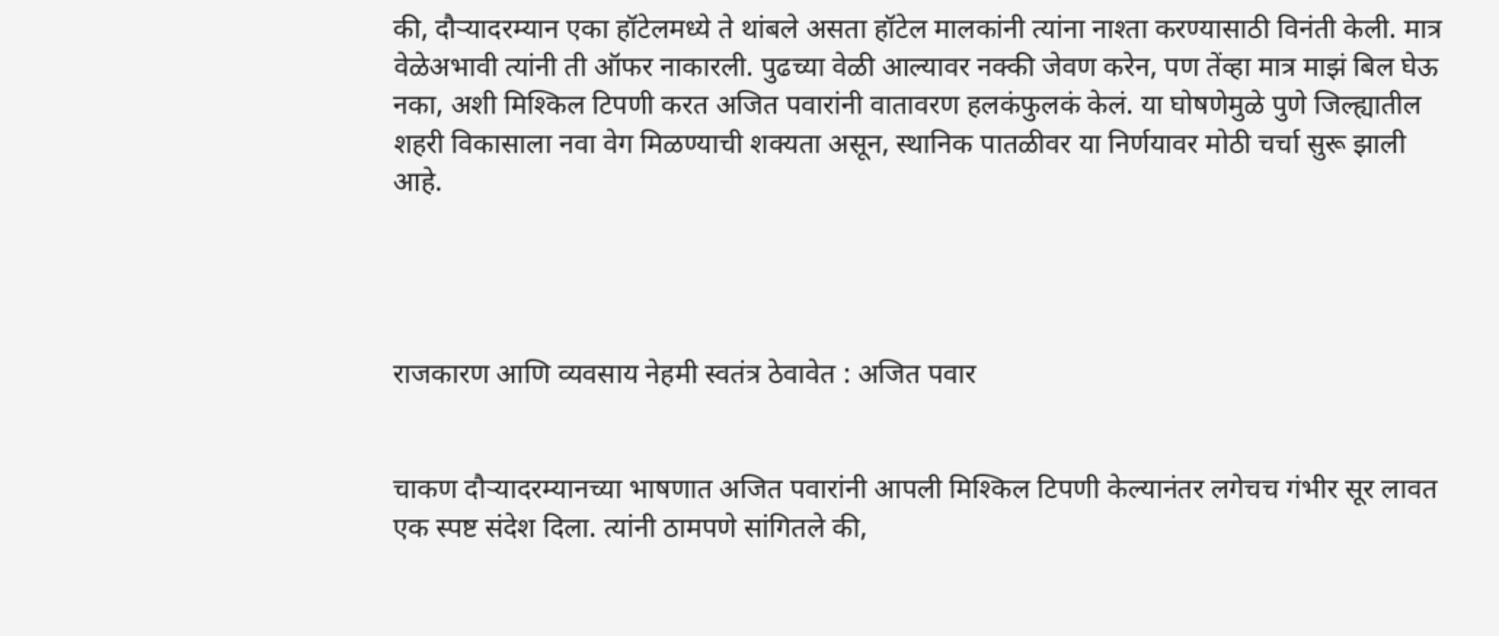की, दौऱ्यादरम्यान एका हॉटेलमध्ये ते थांबले असता हॉटेल मालकांनी त्यांना नाश्ता करण्यासाठी विनंती केली. मात्र वेळेअभावी त्यांनी ती ऑफर नाकारली. पुढच्या वेळी आल्यावर नक्की जेवण करेन, पण तेंव्हा मात्र माझं बिल घेऊ नका, अशी मिश्किल टिपणी करत अजित पवारांनी वातावरण हलकंफुलकं केलं. या घोषणेमुळे पुणे जिल्ह्यातील शहरी विकासाला नवा वेग मिळण्याची शक्यता असून, स्थानिक पातळीवर या निर्णयावर मोठी चर्चा सुरू झाली आहे.




राजकारण आणि व्यवसाय नेहमी स्वतंत्र ठेवावेत : अजित पवार


चाकण दौऱ्यादरम्यानच्या भाषणात अजित पवारांनी आपली मिश्किल टिपणी केल्यानंतर लगेचच गंभीर सूर लावत एक स्पष्ट संदेश दिला. त्यांनी ठामपणे सांगितले की,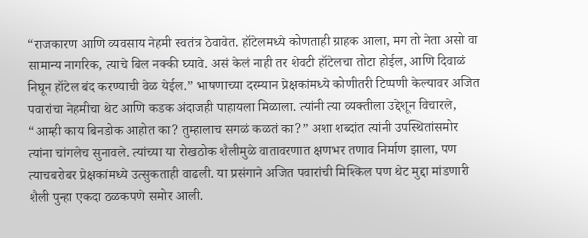“राजकारण आणि व्यवसाय नेहमी स्वतंत्र ठेवावेत. हॉटेलमध्ये कोणताही ग्राहक आला, मग तो नेता असो वा सामान्य नागरिक, त्याचे बिल नक्की घ्यावे. असं केलं नाही तर शेवटी हॉटेलचा तोटा होईल, आणि दिवाळं निघून हॉटेल बंद करण्याची वेळ येईल.” भाषणाच्या दरम्यान प्रेक्षकांमध्ये कोणीतरी टिप्पणी केल्यावर अजित पवारांचा नेहमीचा थेट आणि कडक अंदाजही पाहायला मिळाला. त्यांनी त्या व्यक्तीला उद्देशून विचारले, “आम्ही काय बिनडोक आहोत का? तुम्हालाच सगळं कळतं का?” अशा शब्दांत त्यांनी उपस्थितांसमोर त्यांना चांगलेच सुनावले. त्यांच्या या रोखठोक शैलीमुळे वातावरणात क्षणभर तणाव निर्माण झाला, पण त्याचबरोबर प्रेक्षकांमध्ये उत्सुकताही वाढली. या प्रसंगाने अजित पवारांची मिश्किल पण थेट मुद्दा मांडणारी शैली पुन्हा एकदा ठळकपणे समोर आली.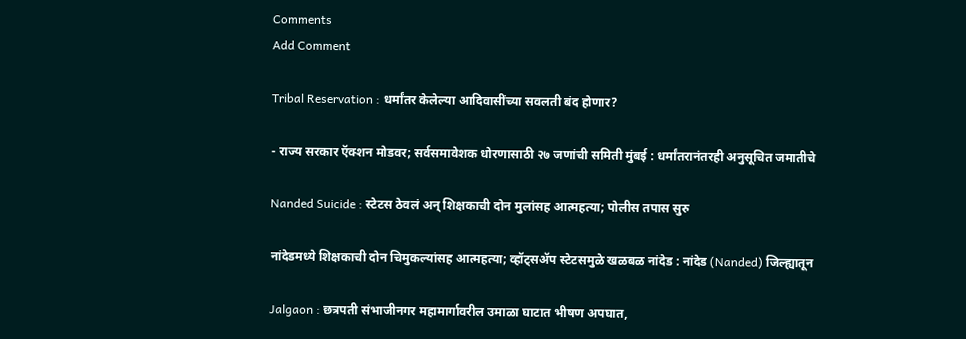Comments
Add Comment

Tribal Reservation : धर्मांतर केलेल्या आदिवासींच्या सवलती बंद होणार?

- राज्य सरकार ऍक्शन मोडवर; सर्वसमावेशक धोरणासाठी २७ जणांची समिती मुंबई : धर्मांतरानंतरही अनुसूचित जमातीचे

Nanded Suicide : स्टेटस ठेवलं अन् शिक्षकाची दोन मुलांसह आत्महत्या; पोलीस तपास सुरु

नांदेडमध्ये शिक्षकाची दोन चिमुकल्यांसह आत्महत्या; व्हॉट्सॲप स्टेटसमुळे खळबळ नांदेड : नांदेड (Nanded) जिल्ह्यातून

Jalgaon : छत्रपती संभाजीनगर महामार्गावरील उमाळा घाटात भीषण अपघात,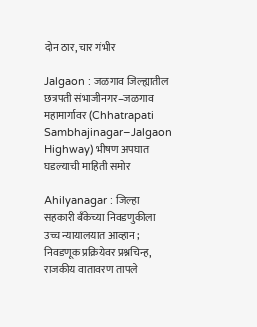दोन ठार, चार गंभीर

Jalgaon : जळगाव जिल्ह्यातील छत्रपती संभाजीनगर–जळगाव महामार्गावर (Chhatrapati Sambhajinagar–Jalgaon Highway) भीषण अपघात घडल्याची माहिती समोर

Ahilyanagar : जिल्हा सहकारी बँकेच्या निवडणुकीला उच्च न्यायालयात आव्हान ; निवडणूक प्रक्रियेवर प्रश्नचिन्ह, राजकीय वातावरण तापले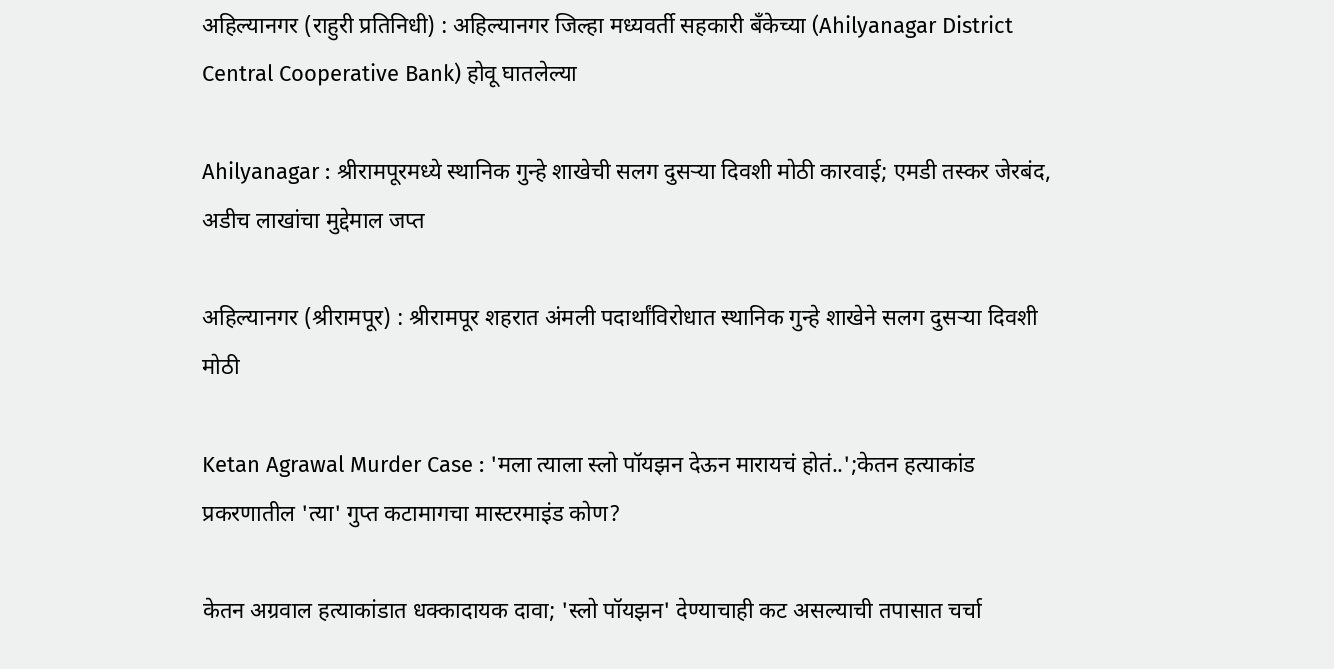अहिल्यानगर (राहुरी प्रतिनिधी) : अहिल्यानगर जिल्हा मध्यवर्ती सहकारी बँकेच्या (Ahilyanagar District Central Cooperative Bank) होवू घातलेल्या

Ahilyanagar : श्रीरामपूरमध्ये स्थानिक गुन्हे शाखेची सलग दुसऱ्या दिवशी मोठी कारवाई; एमडी तस्कर जेरबंद, अडीच लाखांचा मुद्देमाल जप्त

अहिल्यानगर (श्रीरामपूर) : श्रीरामपूर शहरात अंमली पदार्थांविरोधात स्थानिक गुन्हे शाखेने सलग दुसऱ्या दिवशी मोठी

Ketan Agrawal Murder Case : 'मला त्याला स्लो पॉयझन देऊन मारायचं होतं..';केतन हत्याकांड प्रकरणातील 'त्या' गुप्त कटामागचा मास्टरमाइंड कोण?

केतन अग्रवाल हत्याकांडात धक्कादायक दावा; 'स्लो पॉयझन' देण्याचाही कट असल्याची तपासात चर्चा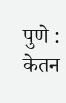पुणे : केतन